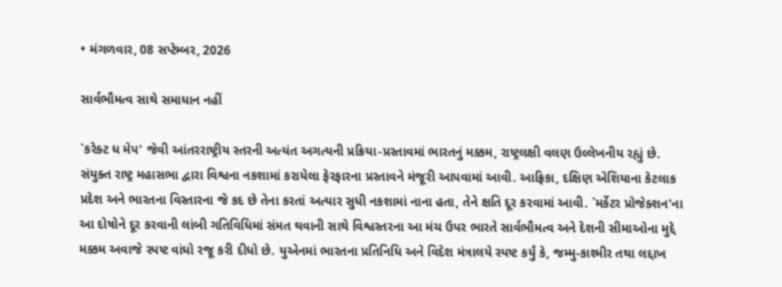• મંગળવાર, 08 સપ્ટેમ્બર, 2026

સાર્વભૌમત્વ સાથે સમાધાન નહીં

`કરેક્ટ ધ મેપ' જેવી આંતરરાષ્ટ્રીય સ્તરની અત્યંત અગત્યની પ્રક્રિયા-પ્રસ્તાવમાં ભારતનું મક્કમ, રાષ્ટ્રલક્ષી વલણ ઉલ્લેખનીય રહ્યું છે. સંયુક્ત રાષ્ટ્ર મહાસભા દ્વારા વિશ્વના નકશામાં કરાયેલા ફેરફારના પ્રસ્તાવને મંજૂરી આપવામાં આવી. આફ્રિકા, દક્ષિણ એશિયાના કેટલાક પ્રદેશ અને ભારતના વિસ્તારના જે કદ છે તેના કરતાં અત્યાર સુધી નકશામાં નાના હતા, તેને ક્ષતિ દૂર કરવામાં આવી. `મર્કેટર પ્રોજેક્શન'ના આ દોષોને દૂર કરવાની લાંબી ગતિવિધિમાં સંમત થવાની સાથે વિશ્વસ્તરના આ મંચ ઉપર ભારતે સાર્વભૌમત્વ અને દેશની સીમાઓના મુદ્દે મક્કમ અવાજે સ્પષ્ટ વાંધો રજૂ કરી દીધો છે. યુએનમાં ભારતના પ્રતિનિધિ અને વિદેશ મંત્રાલયે સ્પષ્ટ કર્યું કે, જમ્મુ-કાશ્મીર તથા લદ્દાખ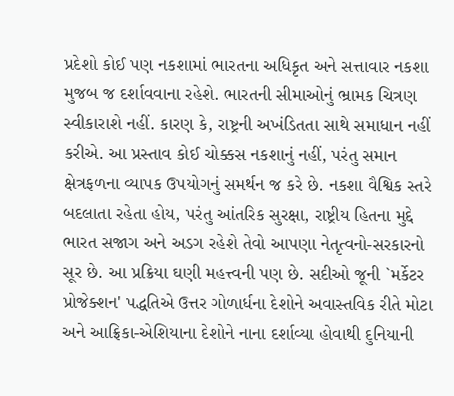પ્રદેશો કોઈ પણ નકશામાં ભારતના અધિકૃત અને સત્તાવાર નકશા મુજબ જ દર્શાવવાના રહેશે. ભારતની સીમાઓનું ભ્રામક ચિત્રણ સ્વીકારાશે નહીં. કારણ કે, રાષ્ટ્રની અખંડિતતા સાથે સમાધાન નહીં કરીએ. આ પ્રસ્તાવ કોઈ ચોક્કસ નકશાનું નહીં, પરંતુ સમાન ક્ષેત્રફળના વ્યાપક ઉપયોગનું સમર્થન જ કરે છે. નકશા વૈશ્વિક સ્તરે બદલાતા રહેતા હોય, પરંતુ આંતરિક સુરક્ષા, રાષ્ટ્રીય હિતના મુદ્દે ભારત સજાગ અને અડગ રહેશે તેવો આપણા નેતૃત્વનો-સરકારનો સૂર છે. આ પ્રક્રિયા ઘણી મહત્ત્વની પણ છે. સદીઓ જૂની `મર્કેટર પ્રોજેક્શન' પદ્ધતિએ ઉત્તર ગોળાર્ધના દેશોને અવાસ્તવિક રીતે મોટા અને આફ્રિકા-એશિયાના દેશોને નાના દર્શાવ્યા હોવાથી દુનિયાની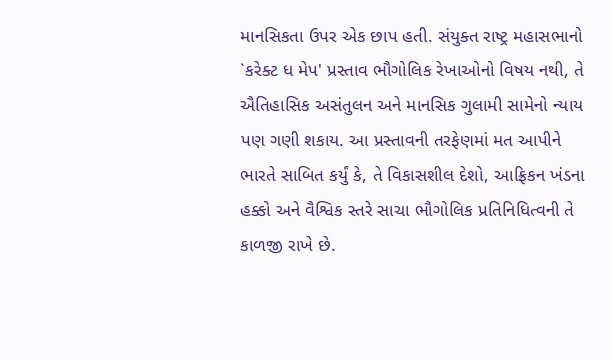માનસિકતા ઉપર એક છાપ હતી. સંયુક્ત રાષ્ટ્ર મહાસભાનો `કરેક્ટ ધ મેપ' પ્રસ્તાવ ભૌગોલિક રેખાઓનો વિષય નથી, તે ઐતિહાસિક અસંતુલન અને માનસિક ગુલામી સામેનો ન્યાય પણ ગણી શકાય. આ પ્રસ્તાવની તરફેણમાં મત આપીને ભારતે સાબિત કર્યું કે, તે વિકાસશીલ દેશો, આફ્રિકન ખંડના હક્કો અને વૈશ્વિક સ્તરે સાચા ભૌગોલિક પ્રતિનિધિત્વની તે કાળજી રાખે છે.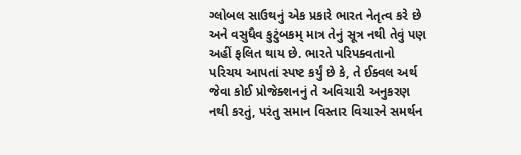ગ્લોબલ સાઉથનું એક પ્રકારે ભારત નેતૃત્વ કરે છે અને વસુધૈવ કુટુંબકમ્ માત્ર તેનું સૂત્ર નથી તેવું પણ અહીં ફલિત થાય છે. ભારતે પરિપક્વતાનો પરિચય આપતાં સ્પષ્ટ કર્યું છે કે, તે ઈક્વલ અર્થ જેવા કોઈ પ્રોજેક્શનનું તે અવિચારી અનુકરણ નથી કરતું, પરંતુ સમાન વિસ્તાર વિચારને સમર્થન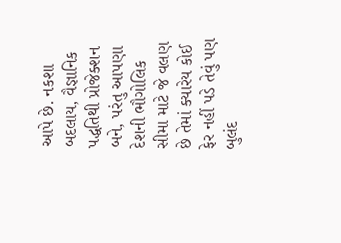આપે છે. નકશા બદલાય, વૈજ્ઞાનિક પદ્ધતિથી પ્રોજેક્શન બને, પરંતુ આપણા દેશની ભૌગોલિક સીમા માટે જે વલણ છે તેમાં ક્યારેય કોઈ ફેર નહીં પડે તેવું પણ બુલંદ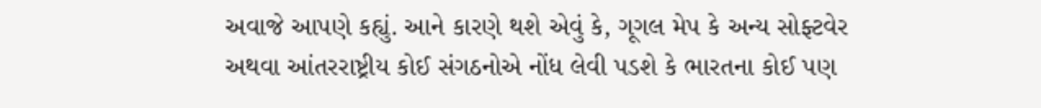અવાજે આપણે કહ્યું. આને કારણે થશે એવું કે, ગૂગલ મેપ કે અન્ય સોફ્ટવેર અથવા આંતરરાષ્ટ્રીય કોઈ સંગઠનોએ નોંધ લેવી પડશે કે ભારતના કોઈ પણ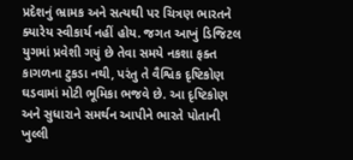પ્રદેશનું ભ્રામક અને સત્યથી પર ચિત્રણ ભારતને ક્યારેય સ્વીકાર્ય નહીં હોય. જગત આખું ડિજિટલ યુગમાં પ્રવેશી ગયું છે તેવા સમયે નકશા ફક્ત કાગળના ટુકડા નથી, પરંતુ તે વૈશ્વિક દૃષ્ટિકોણ ઘડવામાં મોટી ભૂમિકા ભજવે છે. આ દૃષ્ટિકોણ અને સુધારાને સમર્થન આપીને ભારતે પોતાની ખુલ્લી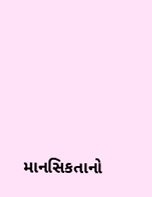માનસિકતાનો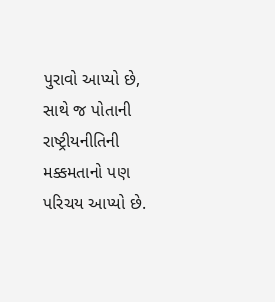પુરાવો આપ્યો છે, સાથે જ પોતાની રાષ્ટ્રીયનીતિની મક્કમતાનો પણ પરિચય આપ્યો છે.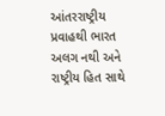આંતરરાષ્ટ્રીય પ્રવાહથી ભારત અલગ નથી અને રાષ્ટ્રીય હિત સાથે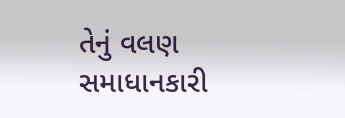તેનું વલણ સમાધાનકારી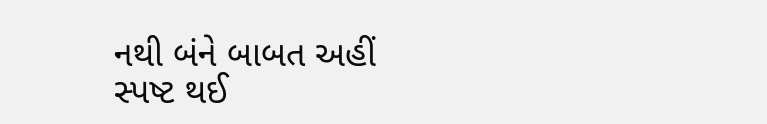નથી બંને બાબત અહીં સ્પષ્ટ થઈ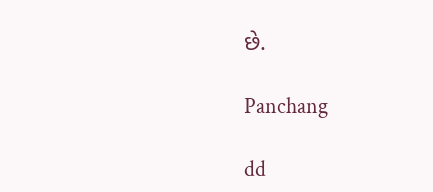છે.

Panchang

dd